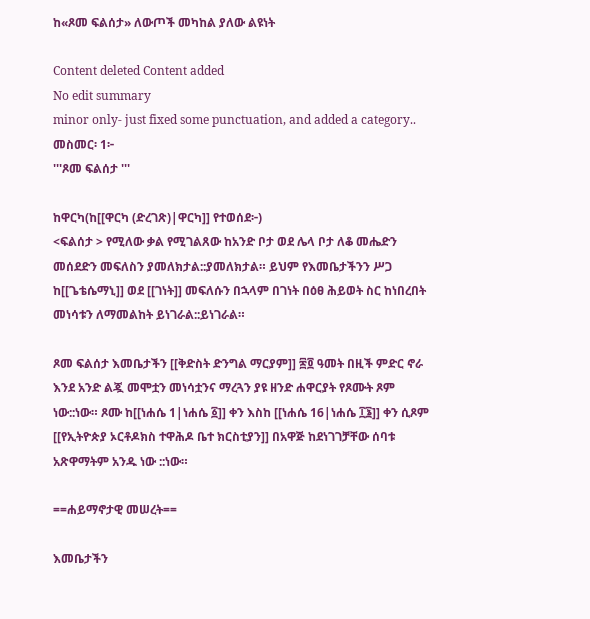ከ«ጾመ ፍልሰታ» ለውጦች መካከል ያለው ልዩነት

Content deleted Content added
No edit summary
minor only- just fixed some punctuation, and added a category..
መስመር፡ 1፦
'''ጾመ ፍልሰታ '''

ከዋርካ(ከ[[ዋርካ (ድረገጽ)|ዋርካ]] የተወሰደ፦)
<ፍልሰታ > የሚለው ቃል የሚገልጸው ከአንድ ቦታ ወደ ሌላ ቦታ ለቆ መሔድን መሰደድን መፍለስን ያመለክታል::ያመለክታል። ይህም የእመቤታችንን ሥጋ ከ[[ጌቴሴማኒ]] ወደ [[ገነት]] መፍለሱን በኋላም በገነት በዕፀ ሕይወት ስር ከነበረበት መነሳቱን ለማመልከት ይነገራል::ይነገራል።

ጾመ ፍልሰታ እመቤታችን [[ቅድስት ድንግል ማርያም]] ፷፬ ዓመት በዚች ምድር ኖራ እንደ አንድ ልጇ መሞቷን መነሳቷንና ማረጓን ያዩ ዘንድ ሐዋርያት የጾሙት ጾም ነው::ነው። ጾሙ ከ[[ነሐሴ 1|ነሐሴ ፩]] ቀን እስከ [[ነሐሴ 16|ነሐሴ ፲፮]] ቀን ሲጾም [[የኢትዮጵያ ኦርቶዶክስ ተዋሕዶ ቤተ ክርስቲያን]] በአዋጅ ከደነገገቻቸው ሰባቱ አጽዋማትም አንዱ ነው ::ነው።

==ሐይማኖታዊ መሠረት==

እመቤታችን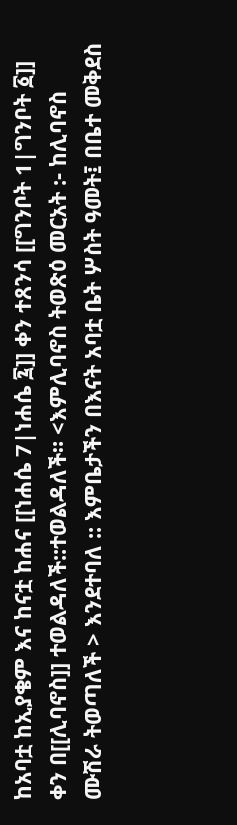ከአባቷ ከኢያቄም እና ከናቷ ከሐና [[ነሐሴ 7|ነሐሴ ፯]] ቀን ተጸንሳ [[ግንቦት 1|ግንቦት ፩]] ቀን በ[[ሊባኖስ]] ተወልዳለች::ተወልዳለች። <እምሊባኖስ ትወጽዕ መርአት :- ከሊባኖስ ሙሽራ ትወጣለች > እንደተባለ :: እምቤታችን በእናት አባቷ ቤት ሦስት ዓመት፤ በቤተ መቅደስ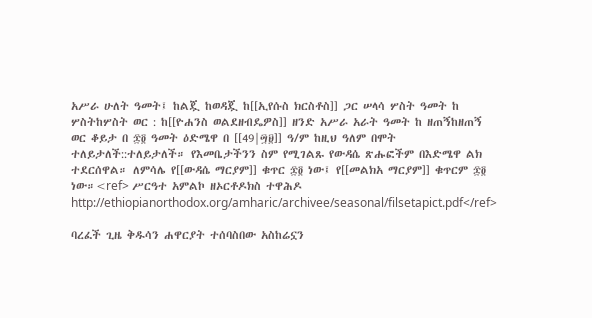አሥራ ሁለት ዓመት፤ ከልጇ ከወዳጇ ከ[[ኢየሱስ ክርስቶስ]] ጋር ሠላሳ ሦስት ዓመት ከ ሦስትከሦስት ወር : ከ[[ዮሐንስ ወልደዘብዴዎስ]] ዘንድ አሥራ አራት ዓመት ከ ዘጠኝከዘጠኝ ወር ቆይታ በ ፷፬ ዓመት ዕድሜዋ በ [[49|፵፱]] ዓ/ም ከዚህ ዓለም በሞት ተለይታለች::ተለይታለች። የእመቤታችንን ስም የሚገልጹ የውዳሴ ጽሑፎችም በእድሜዋ ልክ ተደርሰዋል። ለምሳሌ የ[[ውዳሴ ማርያም]] ቁጥር ፷፬ ነው፤ የ[[መልክአ ማርያም]] ቁጥርም ፷፬ ነው።<ref> ሥርዓተ አምልኮ ዘኦርቶዶክስ ተዋሕዶ http://ethiopianorthodox.org/amharic/archivee/seasonal/filsetapict.pdf</ref>

ባረፈች ጊዜ ቅዱሳን ሐዋርያት ተሰባስበው አስከሬኗን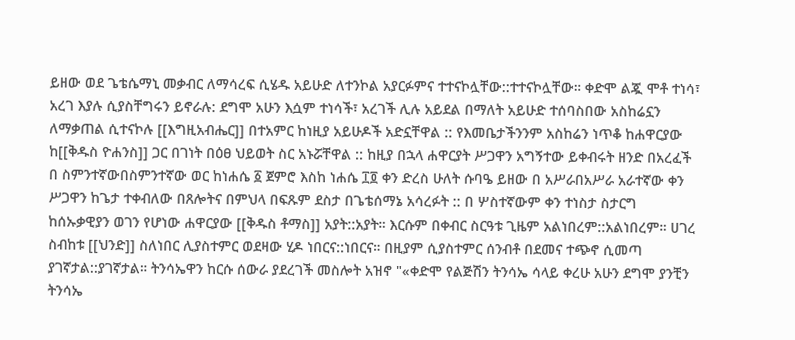ይዘው ወደ ጌቴሴማኒ መቃብር ለማሳረፍ ሲሄዱ አይሁድ ለተንኮል አያርፉምና ተተናኮሏቸው::ተተናኮሏቸው። ቀድሞ ልጇ ሞቶ ተነሳ፣ አረገ እያሉ ሲያስቸግሩን ይኖራሉ: ደግሞ አሁን እሷም ተነሳች፣ አረገች ሊሉ አይደል በማለት አይሁድ ተሰባስበው አስከሬኗን ለማቃጠል ሲተናኮሉ [[እግዚአብሔር]] በተአምር ከነዚያ አይሁዶች አድኗቸዋል :: የእመቤታችንንም አስከሬን ነጥቆ ከሐዋርያው ከ[[ቅዱስ ዮሐንስ]] ጋር በገነት በዕፀ ህይወት ስር አኑሯቸዋል :: ከዚያ በኋላ ሐዋርያት ሥጋዋን አግኝተው ይቀብሩት ዘንድ በአረፈች በ ስምንተኛውበስምንተኛው ወር ከነሐሴ ፩ ጀምሮ እስከ ነሐሴ ፲፬ ቀን ድረስ ሁለት ሱባዔ ይዘው በ አሥራበአሥራ አራተኛው ቀን ሥጋዋን ከጌታ ተቀብለው በጸሎትና በምህላ በፍጹም ደስታ በጌቴሰማኔ አሳረፉት :: በ ሦስተኛውም ቀን ተነስታ ስታርግ ከሰኡቃዊያን ወገን የሆነው ሐዋርያው [[ቅዱስ ቶማስ]] አያት::አያት። እርሱም በቀብር ስርዓቱ ጊዜም አልነበረም::አልነበረም። ሀገረ ስብከቱ [[ህንድ]] ስለነበር ሊያስተምር ወደዛው ሂዶ ነበርና::ነበርና። በዚያም ሲያስተምር ሰንብቶ በደመና ተጭኖ ሲመጣ ያገኛታል::ያገኛታል። ትንሳኤዋን ከርሱ ሰውራ ያደረገች መስሎት አዝኖ "«ቀድሞ የልጅሽን ትንሳኤ ሳላይ ቀረሁ አሁን ደግሞ ያንቺን ትንሳኤ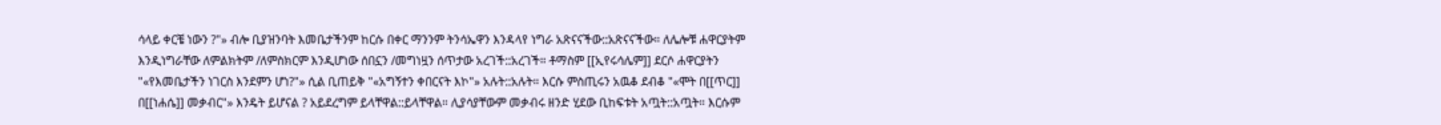ሳላይ ቀርቼ ነውን ?"» ብሎ ቢያዝንባት እመቤታችንም ከርሱ በቀር ማንንም ትንሳኤዋን እንዳላየ ነግራ አጽናናችው::አጽናናችው። ለሌሎቹ ሐዋርያትም እንዲነግራቸው ለምልክትም /ለምስክርም እንዲሆነው ሰበኗን /መግነዟን ሰጥታው አረገች::አረገች። ቶማስም [[ኢየሩሳሌም]] ደርሶ ሐዋርያትን "«የእመቤታችን ነገርስ እንደምን ሆነ?"» ሲል ቢጠይቅ "«አግኝተን ቀበርናት እኮ"» አሉት::አሉት። እርሱ ምስጢሩን አዉቆ ደብቆ "«ሞት በ[[ጥር]] በ[[ነሐሴ]] መቃብር"» እንዴት ይሆናል ? አይደረግም ይላቸዋል::ይላቸዋል። ሊያሳያቸውም መቃብሩ ዘንድ ሂደው ቢከፍቱት አጧት::አጧት። እርሱም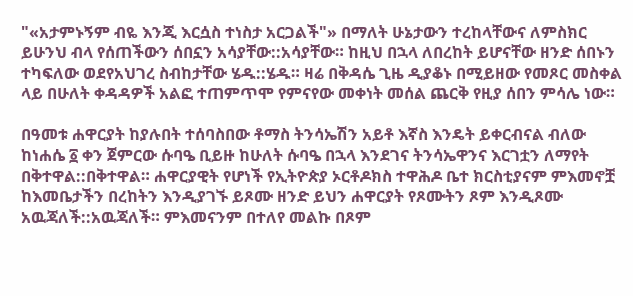"«አታምኑኝም ብዬ እንጂ እርሷስ ተነስታ አርጋልች"» በማለት ሁኔታውን ተረከላቸውና ለምስክር ይሁንህ ብላ የሰጠችውን ሰበኗን አሳያቸው::አሳያቸው። ከዚህ በኋላ ለበረከት ይሆናቸው ዘንድ ሰበኑን ተካፍለው ወደየአህገረ ስብከታቸው ሄዱ::ሄዱ። ዛሬ በቅዳሴ ጊዜ ዲያቆኑ በሚይዘው የመጾር መስቀል ላይ በሁለት ቀዳዳዎች አልፎ ተጠምጥሞ የምናየው መቀነት መሰል ጨርቅ የዚያ ሰበን ምሳሌ ነው።

በዓመቱ ሐዋርያት ከያሉበት ተሰባስበው ቶማስ ትንሳኤሽን አይቶ እኛስ እንዴት ይቀርብናል ብለው ከነሐሴ ፩ ቀን ጀምርው ሱባዔ ቢይዙ ከሁለት ሱባዔ በኋላ እንደገና ትንሳኤዋንና እርገቷን ለማየት በቅተዋል::በቅተዋል። ሐዋርያዊት የሆነች የኢትዮጵያ ኦርቶዶክስ ተዋሕዶ ቤተ ክርስቲያናም ምእመኖቿ ከእመቤታችን በረከትን እንዲያገኙ ይጾሙ ዘንድ ይህን ሐዋርያት የጾሙትን ጾም እንዲጾሙ አዉጃለች::አዉጃለች። ምእመናንም በተለየ መልኩ በጾም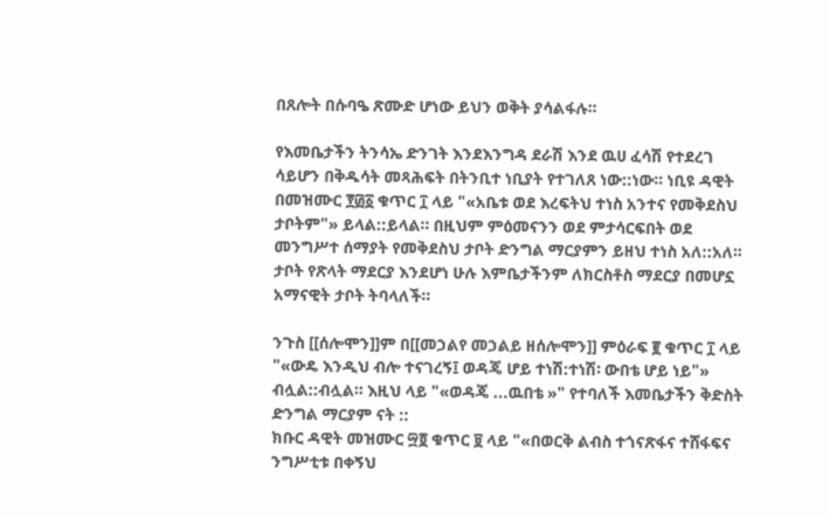በጸሎት በሱባዔ ጽሙድ ሆነው ይህን ወቅት ያሳልፋሉ።

የእመቤታችን ትንሳኤ ድንገት እንደእንግዳ ደራሽ እንደ ዉሀ ፈሳሽ የተደረገ ሳይሆን በቅዱሳት መጻሕፍት በትንቢተ ነቢያት የተገለጸ ነው::ነው። ነቢዩ ዳዊት በመዝሙር ፻፴፩ ቁጥር ፲ ላይ "«አቤቱ ወደ እረፍትህ ተነስ አንተና የመቅደስህ ታቦትም"» ይላል::ይላል። በዚህም ምዕመናንን ወደ ምታሳርፍበት ወደ መንግሥተ ሰማያት የመቅደስህ ታቦት ድንግል ማርያምን ይዘህ ተነስ አለ::አለ። ታቦት የጽላት ማደርያ እንደሆነ ሁሉ እምቤታችንም ለክርስቶስ ማደርያ በመሆኗ አማናዊት ታቦት ትባላለች።

ንጉስ [[ሰሎሞን]]ም በ[[መኃልየ መኃልይ ዘሰሎሞን]] ምዕራፍ ፪ ቁጥር ፲ ላይ "«ውዴ እንዲህ ብሎ ተናገረኝ፤ ወዳጄ ሆይ ተነሽ:ተነሽ፡ ውበቴ ሆይ ነይ"» ብሏል::ብሏል። እዚህ ላይ "«ወዳጄ ...ዉበቴ »" የተባለች እመቤታችን ቅድስት ድንግል ማርያም ናት ::
ክቡር ዳዊት መዝሙር ፵፬ ቁጥር ፱ ላይ "«በወርቅ ልብስ ተጎናጽፋና ተሸፋፍና ንግሥቲቱ በቀኝህ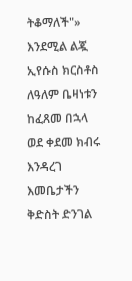ትቆማለች"» እንደሚል ልጇ ኢየሱስ ክርስቶስ ለዓለም ቤዛነቱን ከፈጸመ በኋላ ወደ ቀደመ ክብሩ እንዳረገ እመቤታችን ቅድስት ድንገል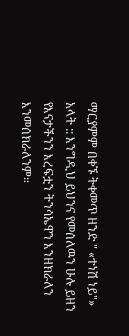ማርያምም በቀኙ ትቀመጥ ዘንድ " «ተነሽ ነይ"» አላት :: እንግዲህ ይህንና የመሰለዉን ሁሉ ይዘን የእናታችንን እረፍቷን ትንሳኤዋን እንዘክራለን እንመሰክራለንም።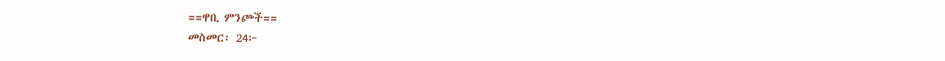==ዋቢ ምንጮች==
መስመር፡ 24፦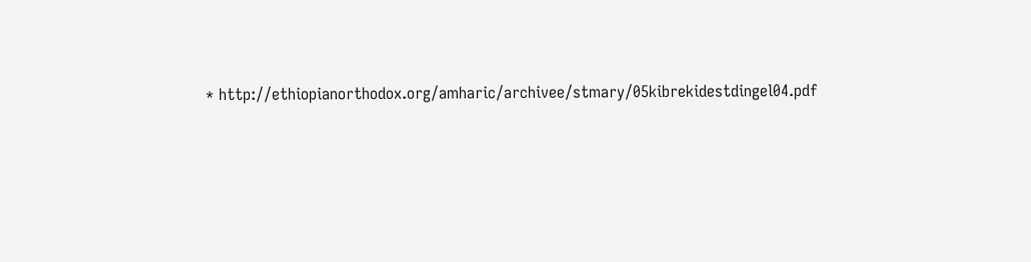* http://ethiopianorthodox.org/amharic/archivee/stmary/05kibrekidestdingel04.pdf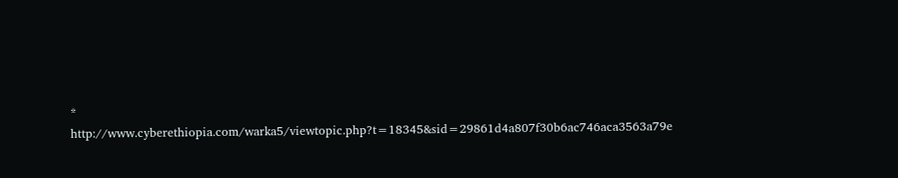* http://www.cyberethiopia.com/warka5/viewtopic.php?t=18345&sid=29861d4a807f30b6ac746aca3563a79e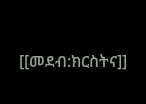[[መደብ:ክርስትና]]